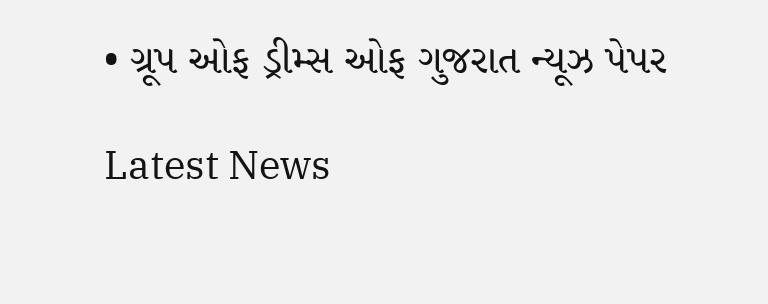• ગ્રૂપ ઓફ ડ્રીમ્સ ઓફ ગુજરાત ન્યૂઝ પેપર

Latest News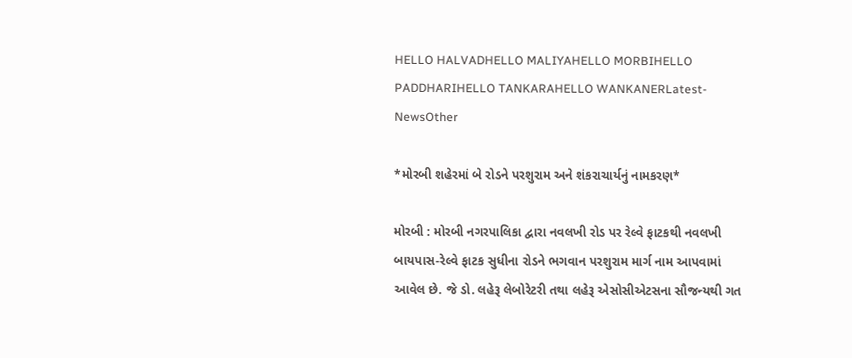HELLO HALVADHELLO MALIYAHELLO MORBIHELLO PADDHARIHELLO TANKARAHELLO WANKANERLatest-NewsOther

*મોરબી શહેરમાં બે રોડને પરશુરામ અને શંકરાચાર્યનું નામકરણ*

મોરબી : મોરબી નગરપાલિકા દ્વારા નવલખી રોડ પર રેલ્વે ફાટકથી નવલખી બાયપાસ-રેલ્વે ફાટક સુધીના રોડને ભગવાન પરશુરામ માર્ગ નામ આપવામાં આવેલ છે. જે ડો. લહેરૂ લેબોરેટરી તથા લહેરૂ એસોસીએટસના સૌજન્યથી ગત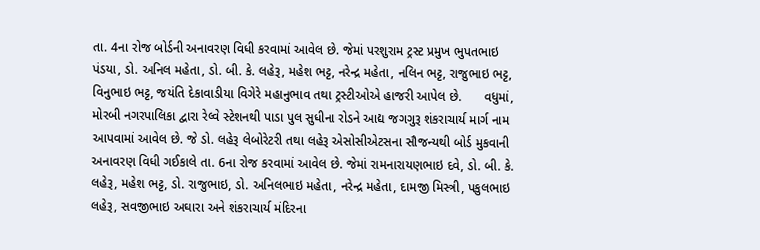તા. 4ના રોજ બોર્ડની અનાવરણ વિધી કરવામાં આવેલ છે. જેમાં પરશુરામ ટ્રસ્ટ પ્રમુખ ભુપતભાઇ પંડયા, ડો. અનિલ મહેતા, ડો. બી. કે. લહેરૂ, મહેશ ભટ્ટ, નરેન્દ્ર મહેતા, નલિન ભટ્ટ, રાજુભાઇ ભટ્ટ, વિનુભાઇ ભટ્ટ, જયંતિ દેકાવાડીયા વિગેરે મહાનુભાવ તથા ટ્રસ્ટીઓએ હાજરી આપેલ છે.      વધુમાં, મોરબી નગરપાલિકા દ્વારા રેલ્વે સ્ટેશનથી પાડા પુલ સુધીના રોડને આદ્ય જગગુરૂ શંકરાચાર્ય માર્ગ નામ આપવામાં આવેલ છે. જે ડો. લહેરૂ લેબોરેટરી તથા લહેરૂ એસોસીએટસના સૌજન્યથી બોર્ડ મુકવાની અનાવરણ વિધી ગઈકાલે તા. 6ના રોજ કરવામાં આવેલ છે. જેમાં રામનારાયણભાઇ દવે, ડો. બી. કે. લહેરૂ, મહેશ ભટ્ટ, ડો. રાજુભાઇ, ડો. અનિલભાઇ મહેતા, નરેન્દ્ર મહેતા, દામજી મિસ્ત્રી, પકુલભાઇ લહેરૂ, સવજીભાઇ અઘારા અને શંકરાચાર્ય મંદિરના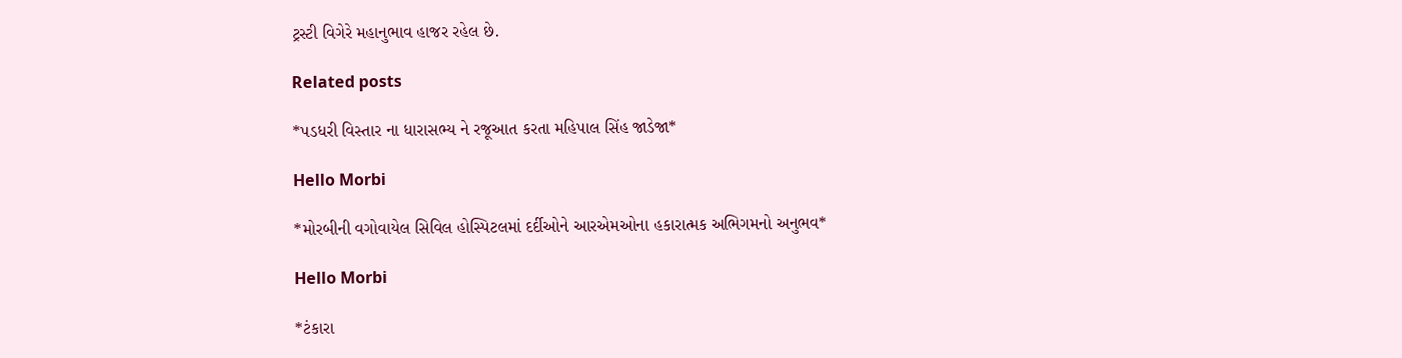ટ્રસ્ટી વિગેરે મહાનુભાવ હાજર રહેલ છે.

Related posts

*પડધરી વિસ્તાર ના ધારાસભ્ય ને રજૂઆત કરતા મહિપાલ સિંહ જાડેજા*

Hello Morbi

*મોરબીની વગોવાયેલ સિવિલ હોસ્પિટલમાં દર્દીઓને આરએમઓના હકારાત્મક અભિગમનો અનુભવ*

Hello Morbi

*ટંકારા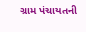ગ્રામ પંચાયતની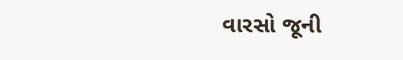વારસો જૂની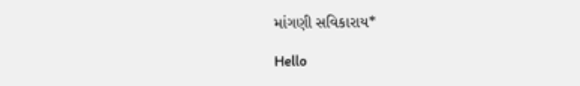માંગણી સવિકારાય*

Hello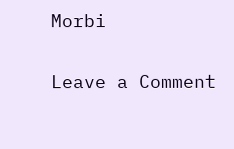Morbi

Leave a Comment